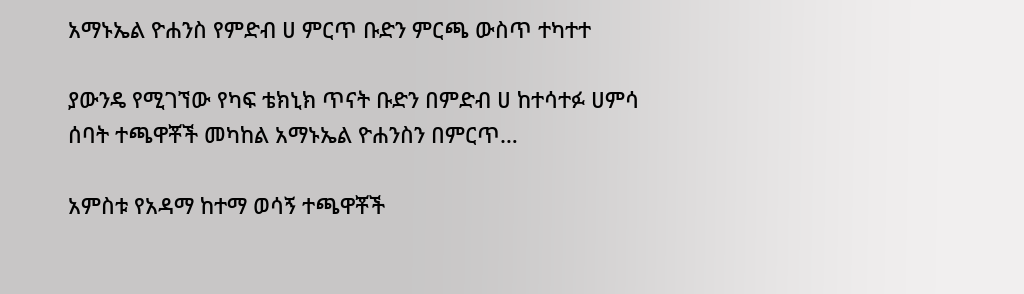አማኑኤል ዮሐንስ የምድብ ሀ ምርጥ ቡድን ምርጫ ውስጥ ተካተተ

ያውንዴ የሚገኘው የካፍ ቴክኒክ ጥናት ቡድን በምድብ ሀ ከተሳተፉ ሀምሳ ሰባት ተጫዋቾች መካከል አማኑኤል ዮሐንስን በምርጥ…

አምስቱ የአዳማ ከተማ ወሳኝ ተጫዋቾች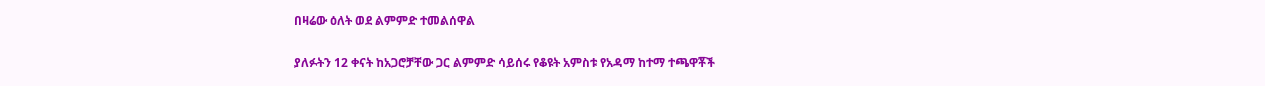በዛሬው ዕለት ወደ ልምምድ ተመልሰዋል

ያለፉትን 12 ቀናት ከአጋሮቻቸው ጋር ልምምድ ሳይሰሩ የቆዩት አምስቱ የአዳማ ከተማ ተጫዋቾች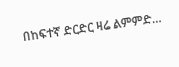በከፍተኛ ድርድር ዛሬ ልምምድ…